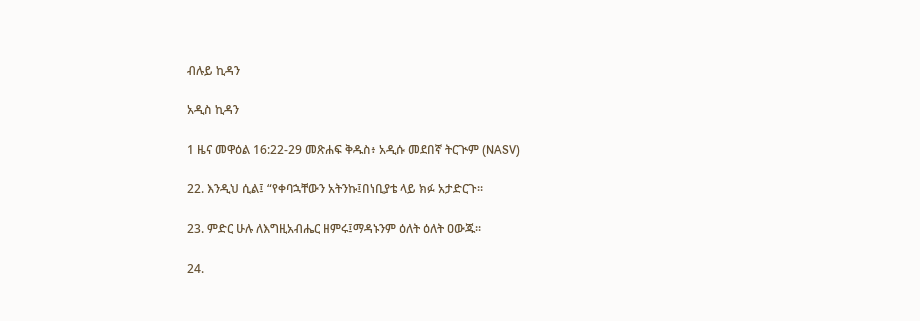ብሉይ ኪዳን

አዲስ ኪዳን

1 ዜና መዋዕል 16:22-29 መጽሐፍ ቅዱስ፥ አዲሱ መደበኛ ትርጒም (NASV)

22. እንዲህ ሲል፤ “የቀባኋቸውን አትንኩ፤በነቢያቴ ላይ ክፉ አታድርጉ።

23. ምድር ሁሉ ለእግዚአብሔር ዘምሩ፤ማዳኑንም ዕለት ዕለት ዐውጁ።

24.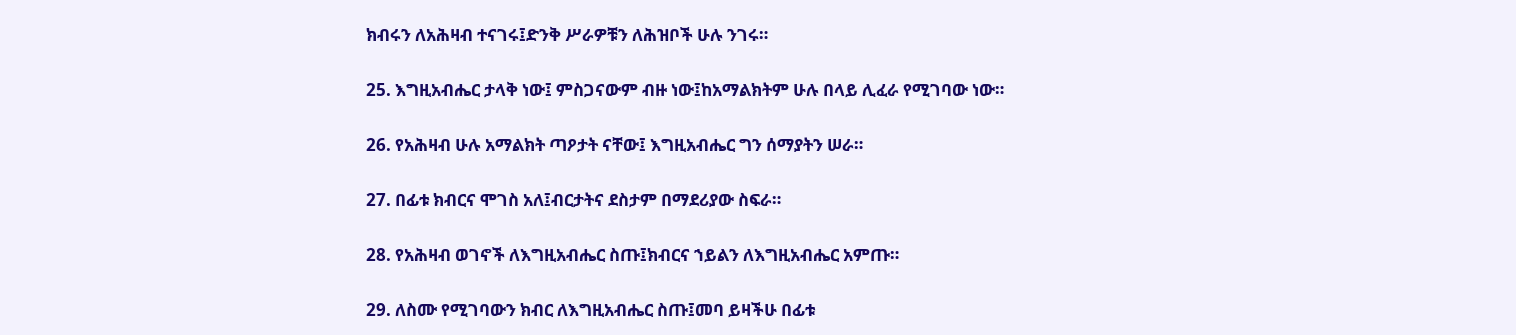ክብሩን ለአሕዛብ ተናገሩ፤ድንቅ ሥራዎቹን ለሕዝቦች ሁሉ ንገሩ።

25. እግዚአብሔር ታላቅ ነው፤ ምስጋናውም ብዙ ነው፤ከአማልክትም ሁሉ በላይ ሊፈራ የሚገባው ነው።

26. የአሕዛብ ሁሉ አማልክት ጣዖታት ናቸው፤ እግዚአብሔር ግን ሰማያትን ሠራ።

27. በፊቱ ክብርና ሞገስ አለ፤ብርታትና ደስታም በማደሪያው ስፍራ።

28. የአሕዛብ ወገኖች ለእግዚአብሔር ስጡ፤ክብርና ኀይልን ለእግዚአብሔር አምጡ።

29. ለስሙ የሚገባውን ክብር ለእግዚአብሔር ስጡ፤መባ ይዛችሁ በፊቱ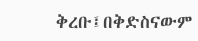ቅረቡ፤በቅድስናውም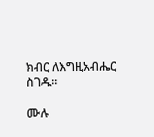ክብር ለእግዚአብሔር ስገዱ።

ሙሉ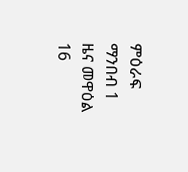ምዕራፍ ማንበብ 1 ዜና መዋዕል 16